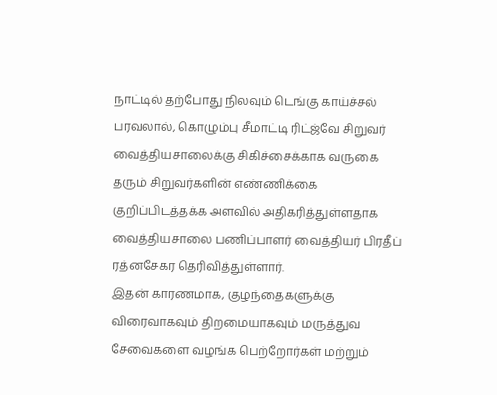நாட்டில் தற்போது நிலவும் டெங்கு காய்ச்சல் பரவலால், கொழும்பு சீமாட்டி ரிட்ஜ்வே சிறுவர் வைத்தியசாலைக்கு சிகிச்சைக்காக வருகை தரும் சிறுவர்களின் எண்ணிக்கை குறிப்பிடத்தக்க அளவில் அதிகரித்துள்ளதாக வைத்தியசாலை பணிப்பாளர் வைத்தியர் பிரதீப் ரத்னசேகர தெரிவித்துள்ளார்.
இதன் காரணமாக, குழந்தைகளுக்கு விரைவாகவும் திறமையாகவும் மருத்துவ சேவைகளை வழங்க பெற்றோர்கள் மற்றும்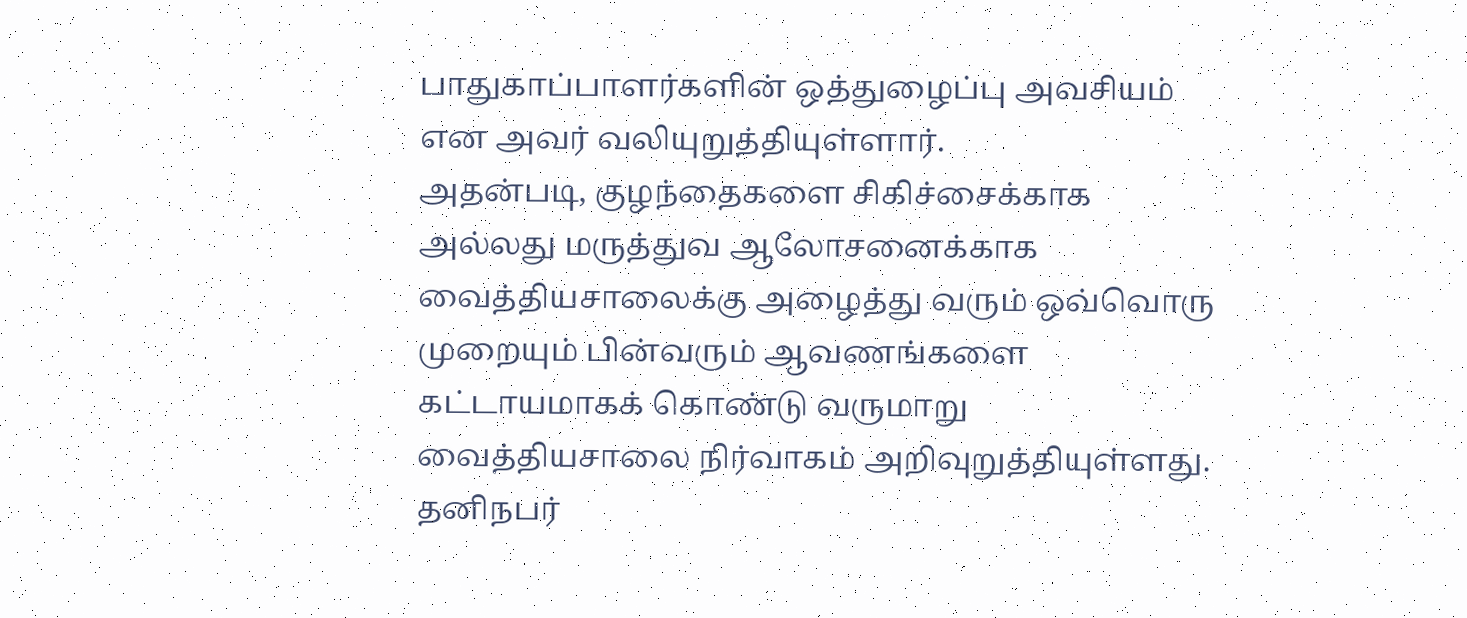பாதுகாப்பாளர்களின் ஒத்துழைப்பு அவசியம் என அவர் வலியுறுத்தியுள்ளார்.
அதன்படி, குழந்தைகளை சிகிச்சைக்காக அல்லது மருத்துவ ஆலோசனைக்காக வைத்தியசாலைக்கு அழைத்து வரும் ஒவ்வொரு முறையும் பின்வரும் ஆவணங்களை கட்டாயமாகக் கொண்டு வருமாறு வைத்தியசாலை நிர்வாகம் அறிவுறுத்தியுள்ளது.
தனிநபர்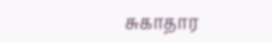சுகாதார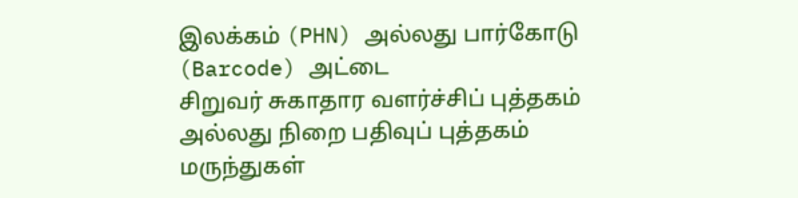இலக்கம் (PHN) அல்லது பார்கோடு (Barcode) அட்டை
சிறுவர் சுகாதார வளர்ச்சிப் புத்தகம் அல்லது நிறை பதிவுப் புத்தகம்
மருந்துகள்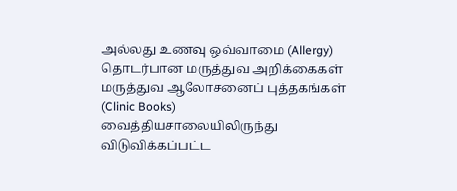அல்லது உணவு ஒவ்வாமை (Allergy) தொடர்பான மருத்துவ அறிக்கைகள்
மருத்துவ ஆலோசனைப் புத்தகங்கள் (Clinic Books)
வைத்தியசாலையிலிருந்து விடுவிக்கப்பட்ட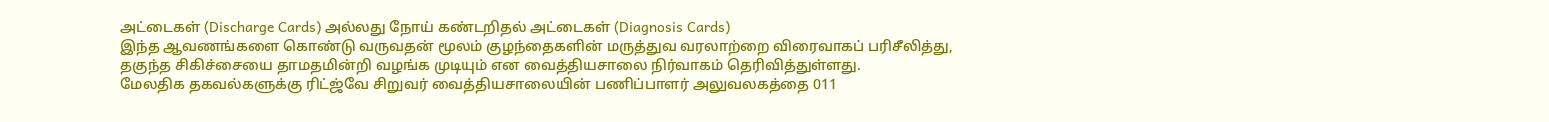அட்டைகள் (Discharge Cards) அல்லது நோய் கண்டறிதல் அட்டைகள் (Diagnosis Cards)
இந்த ஆவணங்களை கொண்டு வருவதன் மூலம் குழந்தைகளின் மருத்துவ வரலாற்றை விரைவாகப் பரிசீலித்து, தகுந்த சிகிச்சையை தாமதமின்றி வழங்க முடியும் என வைத்தியசாலை நிர்வாகம் தெரிவித்துள்ளது.
மேலதிக தகவல்களுக்கு ரிட்ஜ்வே சிறுவர் வைத்தியசாலையின் பணிப்பாளர் அலுவலகத்தை 011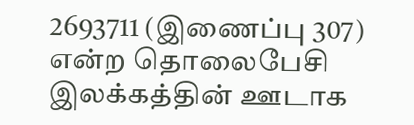2693711 (இணைப்பு 307) என்ற தொலைபேசி இலக்கத்தின் ஊடாக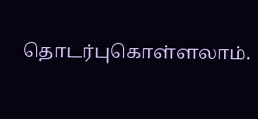தொடர்புகொள்ளலாம்.